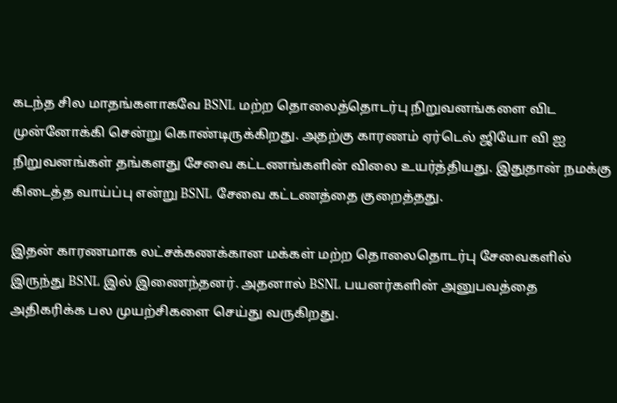கடந்த சில மாதங்களாகவே BSNL மற்ற தொலைத்தொடர்பு நிறுவனங்களை விட முன்னோக்கி சென்று கொண்டிருக்கிறது. அதற்கு காரணம் ஏர்டெல் ஜியோ வி ஐ நிறுவனங்கள் தங்களது சேவை கட்டணங்களின் விலை உயர்த்தியது. இதுதான் நமக்கு கிடைத்த வாய்ப்பு என்று BSNL சேவை கட்டணத்தை குறைத்தது.

இதன் காரணமாக லட்சக்கணக்கான மக்கள் மற்ற தொலைதொடர்பு சேவைகளில் இருந்து BSNL இல் இணைந்தனர். அதனால் BSNL பயனர்களின் அனுபவத்தை அதிகரிக்க பல முயற்சிகளை செய்து வருகிறது.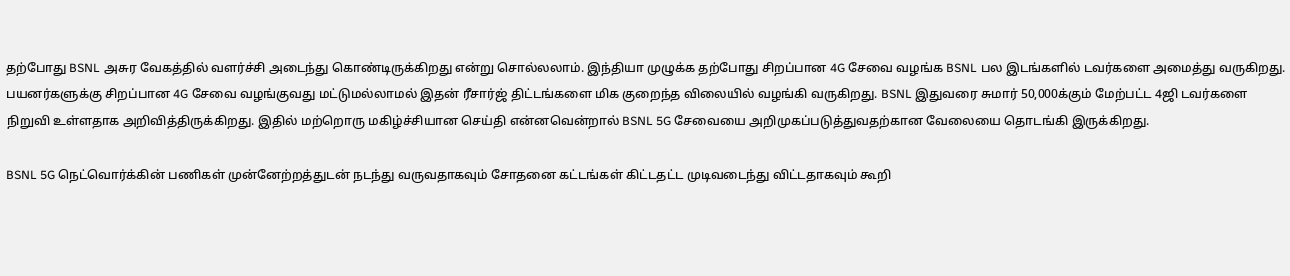தற்போது BSNL அசுர வேகத்தில் வளர்ச்சி அடைந்து கொண்டிருக்கிறது என்று சொல்லலாம். இந்தியா முழுக்க தற்போது சிறப்பான 4G சேவை வழங்க BSNL பல இடங்களில் டவர்களை அமைத்து வருகிறது.
பயனர்களுக்கு சிறப்பான 4G சேவை வழங்குவது மட்டுமல்லாமல் இதன் ரீசார்ஜ் திட்டங்களை மிக குறைந்த விலையில் வழங்கி வருகிறது. BSNL இதுவரை சுமார் 50,000க்கும் மேற்பட்ட 4ஜி டவர்களை நிறுவி உள்ளதாக அறிவித்திருக்கிறது. இதில் மற்றொரு மகிழ்ச்சியான செய்தி என்னவென்றால் BSNL 5G சேவையை அறிமுகப்படுத்துவதற்கான வேலையை தொடங்கி இருக்கிறது.

BSNL 5G நெட்வொர்க்கின் பணிகள் முன்னேற்றத்துடன் நடந்து வருவதாகவும் சோதனை கட்டங்கள் கிட்டதட்ட முடிவடைந்து விட்டதாகவும் கூறி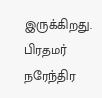இருக்கிறது. பிரதமர் நரேந்திர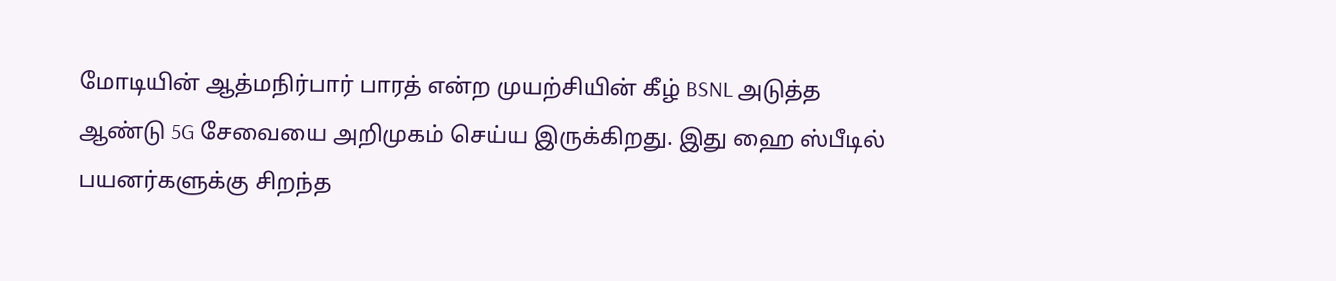மோடியின் ஆத்மநிர்பார் பாரத் என்ற முயற்சியின் கீழ் BSNL அடுத்த ஆண்டு 5G சேவையை அறிமுகம் செய்ய இருக்கிறது. இது ஹை ஸ்பீடில் பயனர்களுக்கு சிறந்த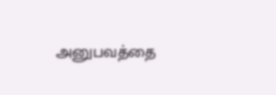அனுபவத்தை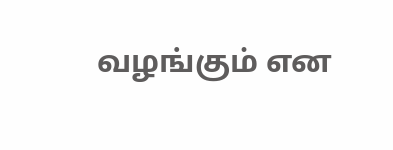வழங்கும் என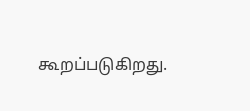கூறப்படுகிறது.